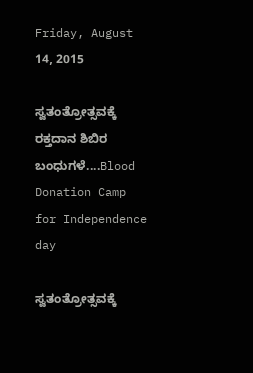Friday, August 14, 2015

ಸ್ವತಂತ್ರೋತ್ಸವಕ್ಕೆ ರಕ್ತದಾನ ಶಿಬಿರ ಬಂಧುಗಳೆ....Blood Donation Camp for Independence day

ಸ್ವತಂತ್ರೋತ್ಸವಕ್ಕೆ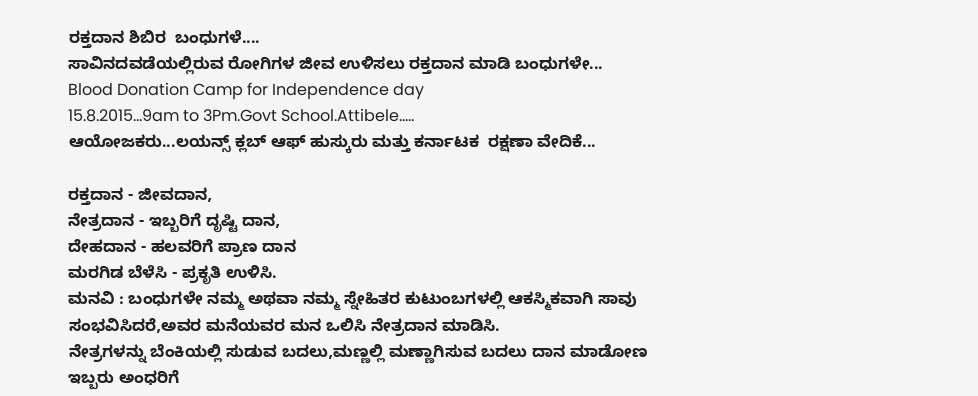ರಕ್ತದಾನ ಶಿಬಿರ  ಬಂಧುಗಳೆ....
ಸಾವಿನದವಡೆಯಲ್ಲಿರುವ ರೋಗಿಗಳ ಜೀವ ಉಳಿಸಲು ರಕ್ತದಾನ ಮಾಡಿ ಬಂಧುಗಳೇ...
Blood Donation Camp for Independence day
15.8.2015...9am to 3Pm.Govt School.Attibele.....
ಆಯೋಜಕರು...ಲಯನ್ಸ್ ಕ್ಲಬ್ ಆಫ್ ಹುಸ್ಕುರು ಮತ್ತು ಕರ್ನಾಟಕ  ರಕ್ಷಣಾ ವೇದಿಕೆ...

ರಕ್ತದಾನ - ಜೀವದಾನ,
ನೇತ್ರದಾನ - ಇಬ್ಬರಿಗೆ ದೃಷ್ಟಿ ದಾನ,
ದೇಹದಾನ - ಹಲವರಿಗೆ ಪ್ರಾಣ ದಾನ
ಮರಗಿಡ ಬೆಳೆಸಿ - ಪ್ರಕೃತಿ ಉಳಿಸಿ.
ಮನವಿ : ಬಂಧುಗಳೇ ನಮ್ಮ ಅಥವಾ ನಮ್ಮ ಸ್ನೇಹಿತರ ಕುಟುಂಬಗಳಲ್ಲಿ ಆಕಸ್ಮಿಕವಾಗಿ ಸಾವು ಸಂಭವಿಸಿದರೆ,ಅವರ ಮನೆಯವರ ಮನ ಒಲಿಸಿ ನೇತ್ರದಾನ ಮಾಡಿಸಿ.
ನೇತ್ರಗಳನ್ನು ಬೆಂಕಿಯಲ್ಲಿ ಸುಡುವ ಬದಲು,ಮಣ್ಣಲ್ಲಿ ಮಣ್ಣಾಗಿಸುವ ಬದಲು ದಾನ ಮಾಡೋಣ ಇಬ್ಬರು ಅಂಧರಿಗೆ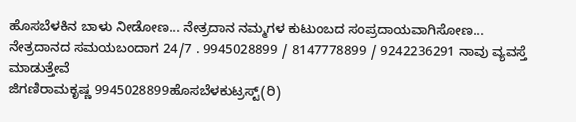ಹೊಸಬೆಳಕಿನ ಬಾಳು ನೀಡೋಣ... ನೇತ್ರದಾನ ನಮ್ಮಗಳ ಕುಟುಂಬದ ಸಂಪ್ರದಾಯವಾಗಿಸೋಣ...
ನೇತ್ರದಾನದ ಸಮಯಬಂದಾಗ 24/7 . 9945028899 / 8147778899 / 9242236291 ನಾವು ವ್ಯವಸ್ತೆ ಮಾಡುತ್ತೇವೆ
ಜಿಗಣಿರಾಮಕೃಷ್ಣ 9945028899ಹೊಸಬೆಳಕುಟ್ರಸ್ಟ್(ರಿ)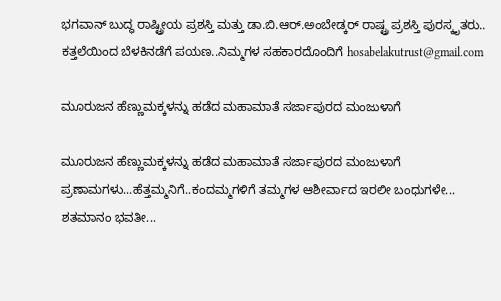ಭಗವಾನ್ ಬುದ್ಧ ರಾಷ್ಟ್ರೀಯ ಪ್ರಶಸ್ತಿ ಮತ್ತು ಡಾ.ಬಿ.ಆರ್.ಅಂಬೇಡ್ಕರ್ ರಾಷ್ಟ್ರ ಪ್ರಶಸ್ತಿ ಪುರಸ್ಕೃತರು.. ಕತ್ತಲೆಯಿಂದ ಬೆಳಕಿನಡೆಗೆ ಪಯಣ..ನಿಮ್ಮಗಳ ಸಹಕಾರದೊಂದಿಗೆ hosabelakutrust@gmail.com

ಮೂರುಜನ ಹೆಣ್ಣುಮಕ್ಕಳನ್ನು ಹಡೆದ ಮಹಾಮಾತೆ ಸರ್ಜಾಪುರದ ಮಂಜುಳಾಗೆ

ಮೂರುಜನ ಹೆಣ್ಣುಮಕ್ಕಳನ್ನು ಹಡೆದ ಮಹಾಮಾತೆ ಸರ್ಜಾಪುರದ ಮಂಜುಳಾಗೆ ಪ್ರಣಾಮಗಳು...ಹೆತ್ತಮ್ಮನಿಗೆ..ಕಂದಮ್ಮಗಳಿಗೆ ತಮ್ಮಗಳ ಆಶೀರ್ವಾದ ಇರಲೀ ಬಂಧುಗಳೇ...
ಶತಮಾನಂ ಭವತೀ...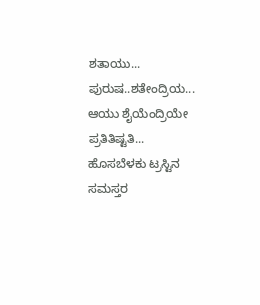ಶತಾಯು... ಪುರುಷ..ಶತೇಂದ್ರಿಯ...
ಆಯು ಶೈಯೆಂದ್ರಿಯೇ ಪ್ರತಿತಿಷ್ಟತಿ...
ಹೊಸಬೆಳಕು ಟ್ರಸ್ಟಿನ ಸಮಸ್ತರ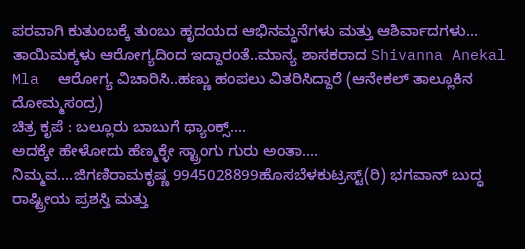ಪರವಾಗಿ ಕುತುಂಬಕ್ಕೆ ತುಂಬು ಹೃದಯದ ಆಭಿನಮ್ಧನೆಗಳು ಮತ್ತು ಆಶಿರ್ವಾದಗಳು...
ತಾಯಿಮಕ್ಕಳು ಆರೋಗ್ಯದಿಂದ ಇದ್ದಾರಂತೆ..ಮಾನ್ಯ ಶಾಸಕರಾದ Shivanna Anekal Mla  ಆರೋಗ್ಯ ವಿಚಾರಿಸಿ..ಹಣ್ಣು ಹಂಪಲು ವಿತರಿಸಿದ್ದಾರೆ (ಆನೇಕಲ್ ತಾಲ್ಲೂಕಿನ ದೋಮ್ಮಸಂದ್ರ)
ಚಿತ್ರ ಕೃಪೆ : ಬಲ್ಲೂರು ಬಾಬುಗೆ ಥ್ಯಾಂಕ್ಸ್....
ಅದಕ್ಕೇ ಹೇಳೋದು ಹೆಣ್ಮಕ್ಳೇ ಸ್ಟ್ರಾಂಗು ಗುರು ಅಂತಾ....
ನಿಮ್ಮವ....ಜಿಗಣಿರಾಮಕೃಷ್ಣ 9945028899ಹೊಸಬೆಳಕುಟ್ರಸ್ಟ್(ರಿ) ಭಗವಾನ್ ಬುದ್ಧ ರಾಷ್ಟ್ರೀಯ ಪ್ರಶಸ್ತಿ ಮತ್ತು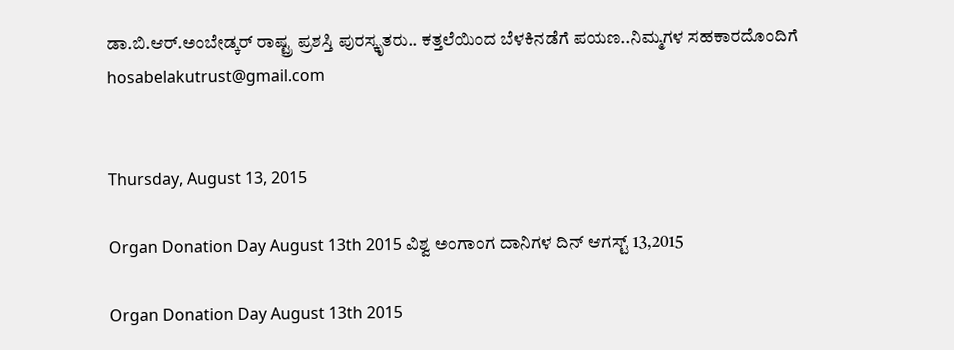ಡಾ.ಬಿ.ಆರ್.ಅಂಬೇಡ್ಕರ್ ರಾಷ್ಟ್ರ ಪ್ರಶಸ್ತಿ ಪುರಸ್ಕೃತರು.. ಕತ್ತಲೆಯಿಂದ ಬೆಳಕಿನಡೆಗೆ ಪಯಣ..ನಿಮ್ಮಗಳ ಸಹಕಾರದೊಂದಿಗೆ hosabelakutrust@gmail.com


Thursday, August 13, 2015

Organ Donation Day August 13th 2015 ವಿಶ್ವ ಅಂಗಾಂಗ ದಾನಿಗಳ ದಿನ್ ಆಗಸ್ಟ್ 13,2015

Organ Donation Day August 13th 2015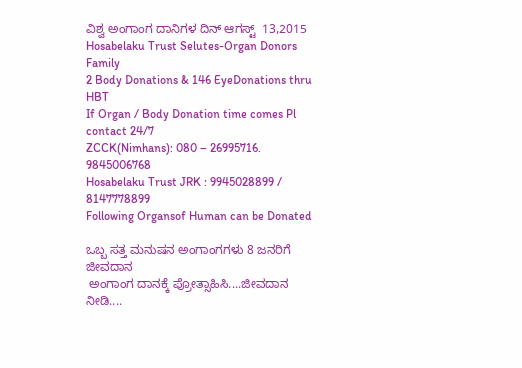ವಿಶ್ವ ಅಂಗಾಂಗ ದಾನಿಗಳ ದಿನ್ ಆಗಸ್ಟ್  13,2015
Hosabelaku Trust Selutes-Organ Donors Family
2 Body Donations & 146 EyeDonations thru HBT
If Organ / Body Donation time comes Pl contact 24/7
ZCCK(Nimhans): 080 – 26995716. 9845006768
Hosabelaku Trust JRK : 9945028899 / 8147778899
Following Organsof Human can be Donated

ಒಬ್ಬ ಸತ್ತ ಮನುಷನ ಅಂಗಾಂಗಗಳು 8 ಜನರಿಗೆ ಜೀವದಾನ
 ಅಂಗಾಂಗ ದಾನಕ್ಕೆ ಪ್ರೋತ್ಸಾಹಿಸಿ....ಜೀವದಾನ ನೀಡಿ....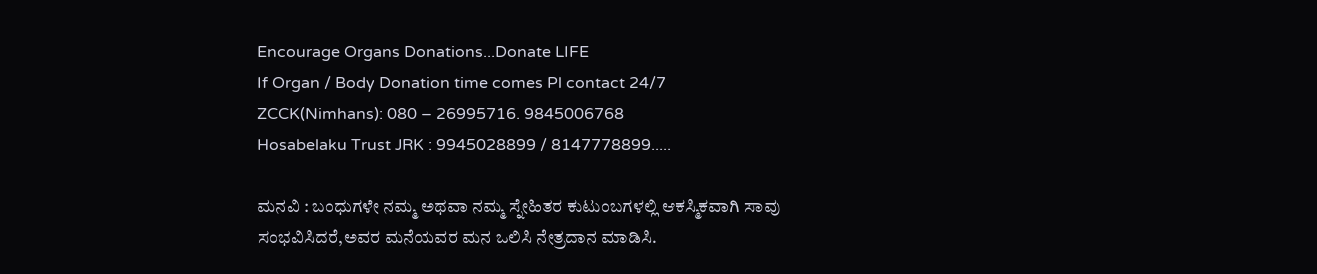Encourage Organs Donations...Donate LIFE
If Organ / Body Donation time comes Pl contact 24/7
ZCCK(Nimhans): 080 – 26995716. 9845006768
Hosabelaku Trust JRK : 9945028899 / 8147778899.....

ಮನವಿ : ಬಂಧುಗಳೇ ನಮ್ಮ ಅಥವಾ ನಮ್ಮ ಸ್ನೇಹಿತರ ಕುಟುಂಬಗಳಲ್ಲಿ ಆಕಸ್ಮಿಕವಾಗಿ ಸಾವು ಸಂಭವಿಸಿದರೆ,ಅವರ ಮನೆಯವರ ಮನ ಒಲಿಸಿ ನೇತ್ರದಾನ ಮಾಡಿಸಿ.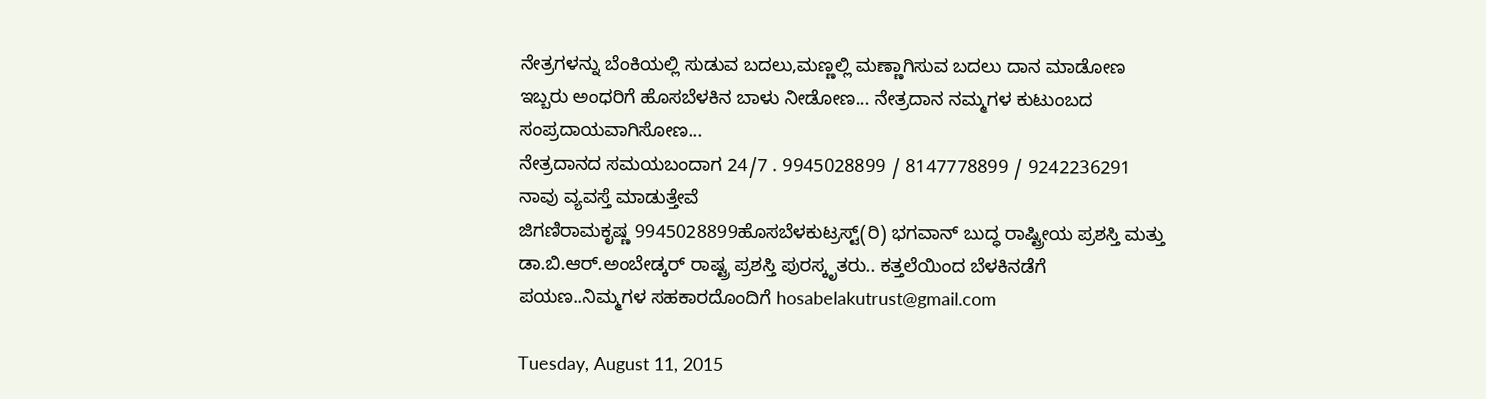ನೇತ್ರಗಳನ್ನು ಬೆಂಕಿಯಲ್ಲಿ ಸುಡುವ ಬದಲು,ಮಣ್ಣಲ್ಲಿ ಮಣ್ಣಾಗಿಸುವ ಬದಲು ದಾನ ಮಾಡೋಣ ಇಬ್ಬರು ಅಂಧರಿಗೆ ಹೊಸಬೆಳಕಿನ ಬಾಳು ನೀಡೋಣ... ನೇತ್ರದಾನ ನಮ್ಮಗಳ ಕುಟುಂಬದ ಸಂಪ್ರದಾಯವಾಗಿಸೋಣ...
ನೇತ್ರದಾನದ ಸಮಯಬಂದಾಗ 24/7 . 9945028899 / 8147778899 / 9242236291 ನಾವು ವ್ಯವಸ್ತೆ ಮಾಡುತ್ತೇವೆ
ಜಿಗಣಿರಾಮಕೃಷ್ಣ 9945028899ಹೊಸಬೆಳಕುಟ್ರಸ್ಟ್(ರಿ) ಭಗವಾನ್ ಬುದ್ಧ ರಾಷ್ಟ್ರೀಯ ಪ್ರಶಸ್ತಿ ಮತ್ತು ಡಾ.ಬಿ.ಆರ್.ಅಂಬೇಡ್ಕರ್ ರಾಷ್ಟ್ರ ಪ್ರಶಸ್ತಿ ಪುರಸ್ಕೃತರು.. ಕತ್ತಲೆಯಿಂದ ಬೆಳಕಿನಡೆಗೆ ಪಯಣ..ನಿಮ್ಮಗಳ ಸಹಕಾರದೊಂದಿಗೆ hosabelakutrust@gmail.com

Tuesday, August 11, 2015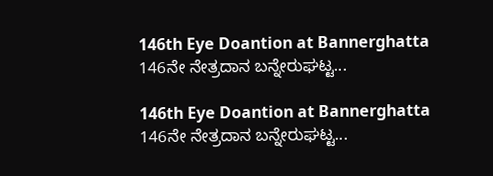146th Eye Doantion at Bannerghatta 146ನೇ ನೇತ್ರದಾನ ಬನ್ನೇರುಘಟ್ಟ...

146th Eye Doantion at Bannerghatta
146ನೇ ನೇತ್ರದಾನ ಬನ್ನೇರುಘಟ್ಟ...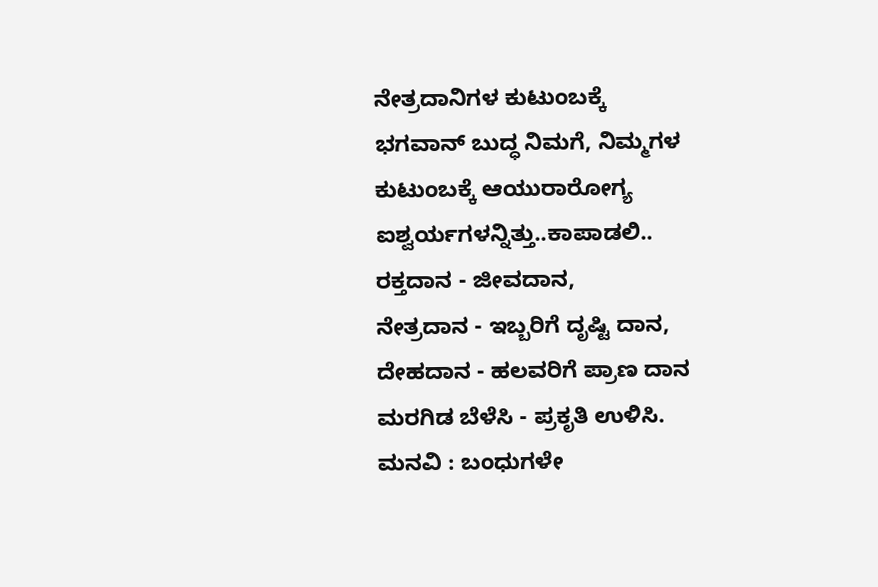ನೇತ್ರದಾನಿಗಳ ಕುಟುಂಬಕ್ಕೆ
ಭಗವಾನ್ ಬುದ್ಧ ನಿಮಗೆ, ನಿಮ್ಮಗಳ ಕುಟುಂಬಕ್ಕೆ ಆಯುರಾರೋಗ್ಯ ಐಶ್ವರ್ಯಗಳನ್ನಿತ್ತು..ಕಾಪಾಡಲಿ..
ರಕ್ತದಾನ - ಜೀವದಾನ,
ನೇತ್ರದಾನ - ಇಬ್ಬರಿಗೆ ದೃಷ್ಟಿ ದಾನ,
ದೇಹದಾನ - ಹಲವರಿಗೆ ಪ್ರಾಣ ದಾನ
ಮರಗಿಡ ಬೆಳೆಸಿ - ಪ್ರಕೃತಿ ಉಳಿಸಿ.
ಮನವಿ : ಬಂಧುಗಳೇ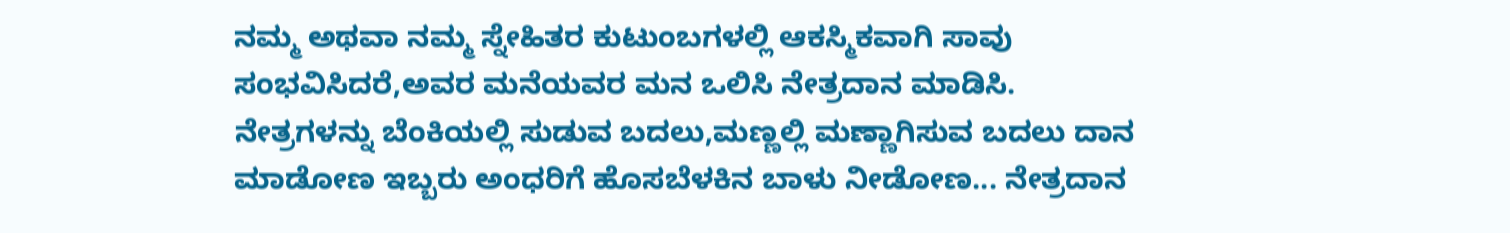ನಮ್ಮ ಅಥವಾ ನಮ್ಮ ಸ್ನೇಹಿತರ ಕುಟುಂಬಗಳಲ್ಲಿ ಆಕಸ್ಮಿಕವಾಗಿ ಸಾವು ಸಂಭವಿಸಿದರೆ,ಅವರ ಮನೆಯವರ ಮನ ಒಲಿಸಿ ನೇತ್ರದಾನ ಮಾಡಿಸಿ.
ನೇತ್ರಗಳನ್ನು ಬೆಂಕಿಯಲ್ಲಿ ಸುಡುವ ಬದಲು,ಮಣ್ಣಲ್ಲಿ ಮಣ್ಣಾಗಿಸುವ ಬದಲು ದಾನ ಮಾಡೋಣ ಇಬ್ಬರು ಅಂಧರಿಗೆ ಹೊಸಬೆಳಕಿನ ಬಾಳು ನೀಡೋಣ... ನೇತ್ರದಾನ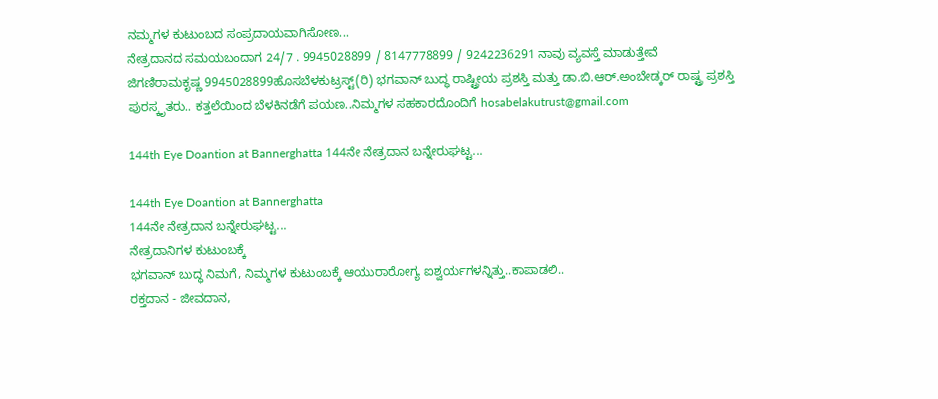ನಮ್ಮಗಳ ಕುಟುಂಬದ ಸಂಪ್ರದಾಯವಾಗಿಸೋಣ...
ನೇತ್ರದಾನದ ಸಮಯಬಂದಾಗ 24/7 . 9945028899 / 8147778899 / 9242236291 ನಾವು ವ್ಯವಸ್ತೆ ಮಾಡುತ್ತೇವೆ
ಜಿಗಣಿರಾಮಕೃಷ್ಣ 9945028899ಹೊಸಬೆಳಕುಟ್ರಸ್ಟ್(ರಿ) ಭಗವಾನ್ ಬುದ್ಧ ರಾಷ್ಟ್ರೀಯ ಪ್ರಶಸ್ತಿ ಮತ್ತು ಡಾ.ಬಿ.ಆರ್.ಅಂಬೇಡ್ಕರ್ ರಾಷ್ಟ್ರ ಪ್ರಶಸ್ತಿ ಪುರಸ್ಕೃತರು.. ಕತ್ತಲೆಯಿಂದ ಬೆಳಕಿನಡೆಗೆ ಪಯಣ..ನಿಮ್ಮಗಳ ಸಹಕಾರದೊಂದಿಗೆ hosabelakutrust@gmail.com

144th Eye Doantion at Bannerghatta 144ನೇ ನೇತ್ರದಾನ ಬನ್ನೇರುಘಟ್ಟ...

144th Eye Doantion at Bannerghatta
144ನೇ ನೇತ್ರದಾನ ಬನ್ನೇರುಘಟ್ಟ...
ನೇತ್ರದಾನಿಗಳ ಕುಟುಂಬಕ್ಕೆ
ಭಗವಾನ್ ಬುದ್ಧ ನಿಮಗೆ, ನಿಮ್ಮಗಳ ಕುಟುಂಬಕ್ಕೆ ಆಯುರಾರೋಗ್ಯ ಐಶ್ವರ್ಯಗಳನ್ನಿತ್ತು..ಕಾಪಾಡಲಿ..
ರಕ್ತದಾನ - ಜೀವದಾನ,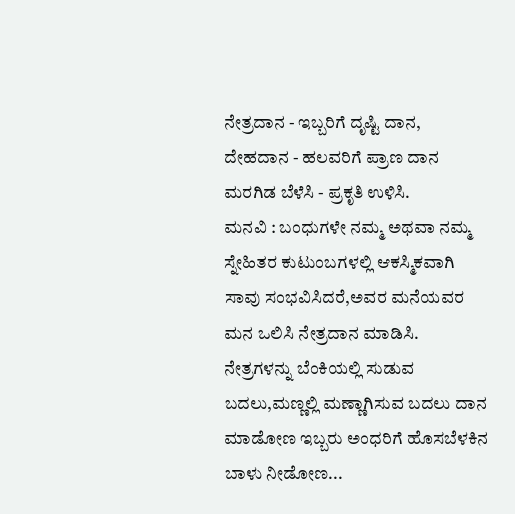ನೇತ್ರದಾನ - ಇಬ್ಬರಿಗೆ ದೃಷ್ಟಿ ದಾನ,
ದೇಹದಾನ - ಹಲವರಿಗೆ ಪ್ರಾಣ ದಾನ
ಮರಗಿಡ ಬೆಳೆಸಿ - ಪ್ರಕೃತಿ ಉಳಿಸಿ.
ಮನವಿ : ಬಂಧುಗಳೇ ನಮ್ಮ ಅಥವಾ ನಮ್ಮ ಸ್ನೇಹಿತರ ಕುಟುಂಬಗಳಲ್ಲಿ ಆಕಸ್ಮಿಕವಾಗಿ ಸಾವು ಸಂಭವಿಸಿದರೆ,ಅವರ ಮನೆಯವರ ಮನ ಒಲಿಸಿ ನೇತ್ರದಾನ ಮಾಡಿಸಿ.
ನೇತ್ರಗಳನ್ನು ಬೆಂಕಿಯಲ್ಲಿ ಸುಡುವ ಬದಲು,ಮಣ್ಣಲ್ಲಿ ಮಣ್ಣಾಗಿಸುವ ಬದಲು ದಾನ ಮಾಡೋಣ ಇಬ್ಬರು ಅಂಧರಿಗೆ ಹೊಸಬೆಳಕಿನ ಬಾಳು ನೀಡೋಣ...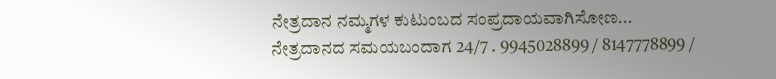ನೇತ್ರದಾನ ನಮ್ಮಗಳ ಕುಟುಂಬದ ಸಂಪ್ರದಾಯವಾಗಿಸೋಣ...
ನೇತ್ರದಾನದ ಸಮಯಬಂದಾಗ 24/7 . 9945028899 / 8147778899 /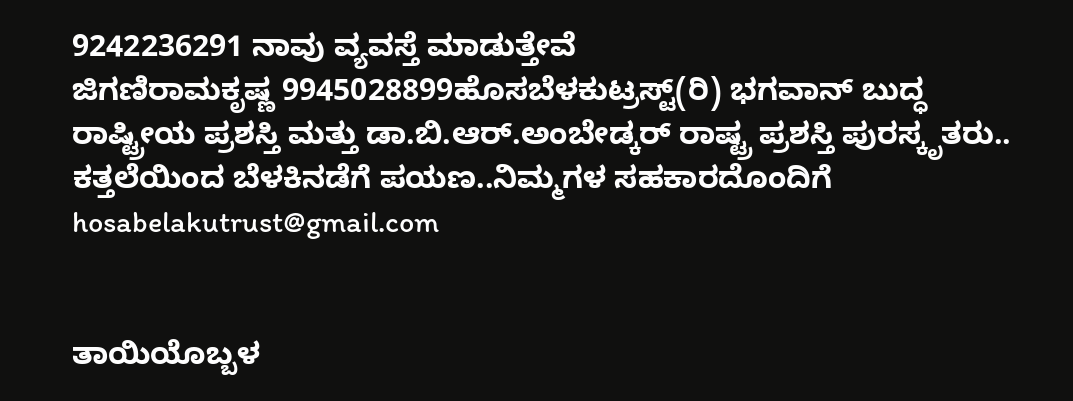9242236291 ನಾವು ವ್ಯವಸ್ತೆ ಮಾಡುತ್ತೇವೆ
ಜಿಗಣಿರಾಮಕೃಷ್ಣ 9945028899ಹೊಸಬೆಳಕುಟ್ರಸ್ಟ್(ರಿ) ಭಗವಾನ್ ಬುದ್ಧ ರಾಷ್ಟ್ರೀಯ ಪ್ರಶಸ್ತಿ ಮತ್ತು ಡಾ.ಬಿ.ಆರ್.ಅಂಬೇಡ್ಕರ್ ರಾಷ್ಟ್ರ ಪ್ರಶಸ್ತಿ ಪುರಸ್ಕೃತರು.. ಕತ್ತಲೆಯಿಂದ ಬೆಳಕಿನಡೆಗೆ ಪಯಣ..ನಿಮ್ಮಗಳ ಸಹಕಾರದೊಂದಿಗೆ hosabelakutrust@gmail.com


ತಾಯಿಯೊಬ್ಬಳ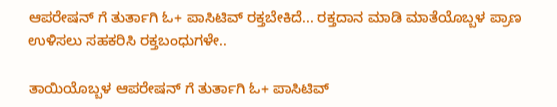ಆಪರೇಷನ್ ಗೆ ತುರ್ತಾಗಿ ಓ+ ಪಾಸಿಟಿವ್ ರಕ್ತಬೇಕಿದೆ... ರಕ್ತದಾನ ಮಾಡಿ ಮಾತೆಯೊಬ್ಬಳ ಪ್ರಾಣ ಉಳಿಸಲು ಸಹಕರಿಸಿ ರಕ್ತಬಂಧುಗಳೇ..

ತಾಯಿಯೊಬ್ಬಳ ಆಪರೇಷನ್ ಗೆ ತುರ್ತಾಗಿ ಓ+ ಪಾಸಿಟಿವ್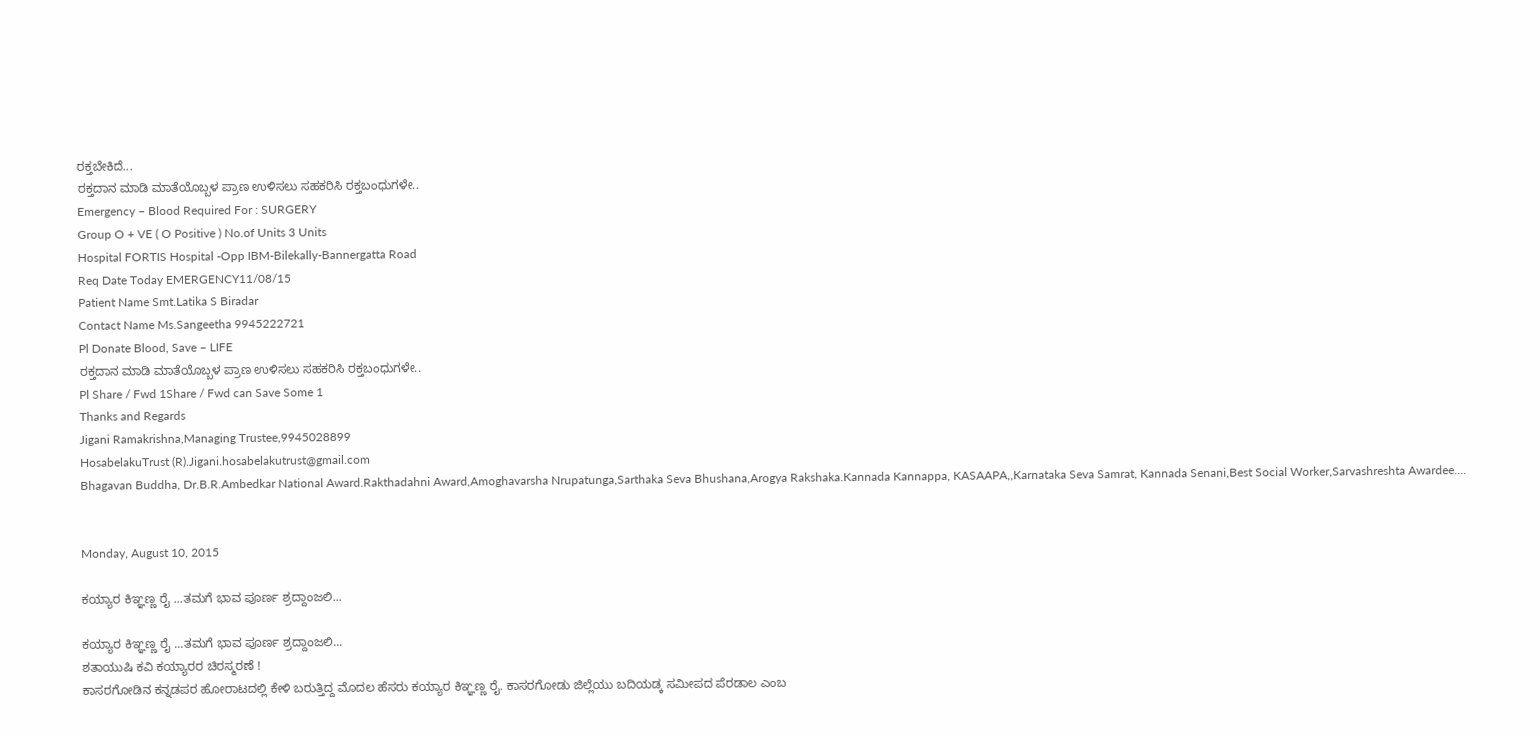ರಕ್ತಬೇಕಿದೆ...
ರಕ್ತದಾನ ಮಾಡಿ ಮಾತೆಯೊಬ್ಬಳ ಪ್ರಾಣ ಉಳಿಸಲು ಸಹಕರಿಸಿ ರಕ್ತಬಂಧುಗಳೇ..
Emergency – Blood Required For : SURGERY
Group O + VE ( O Positive ) No.of Units 3 Units
Hospital FORTIS Hospital -Opp IBM-Bilekally-Bannergatta Road
Req Date Today EMERGENCY11/08/15
Patient Name Smt.Latika S Biradar
Contact Name Ms.Sangeetha 9945222721
Pl Donate Blood, Save – LIFE
ರಕ್ತದಾನ ಮಾಡಿ ಮಾತೆಯೊಬ್ಬಳ ಪ್ರಾಣ ಉಳಿಸಲು ಸಹಕರಿಸಿ ರಕ್ತಬಂಧುಗಳೇ..
Pl Share / Fwd 1Share / Fwd can Save Some 1
Thanks and Regards
Jigani Ramakrishna,Managing Trustee,9945028899
HosabelakuTrust (R).Jigani.hosabelakutrust@gmail.com
Bhagavan Buddha, Dr.B.R.Ambedkar National Award.Rakthadahni Award,Amoghavarsha Nrupatunga,Sarthaka Seva Bhushana,Arogya Rakshaka.Kannada Kannappa, KASAAPA,,Karnataka Seva Samrat, Kannada Senani,Best Social Worker,Sarvashreshta Awardee....


Monday, August 10, 2015

ಕಯ್ಯಾರ ಕಿಞ್ಞಣ್ಣ ರೈ ...ತಮಗೆ ಭಾವ ಪೂರ್ಣ ಶ್ರದ್ದಾಂಜಲಿ...

ಕಯ್ಯಾರ ಕಿಞ್ಞಣ್ಣ ರೈ ...ತಮಗೆ ಭಾವ ಪೂರ್ಣ ಶ್ರದ್ದಾಂಜಲಿ...
ಶತಾಯುಷಿ ಕವಿ ಕಯ್ಯಾರರ ಚಿರಸ್ಮರಣೆ !
ಕಾಸರಗೋಡಿನ ಕನ್ನಡಪರ ಹೋರಾಟದಲ್ಲಿ ಕೇಳಿ ಬರುತ್ತಿದ್ದ ಮೊದಲ ಹೆಸರು ಕಯ್ಯಾರ ಕಿಞ್ಞಣ್ಣ ರೈ. ಕಾಸರಗೋಡು ಜಿಲ್ಲೆಯು ಬದಿಯಡ್ಕ ಸಮೀಪದ ಪೆರಡಾಲ ಎಂಬ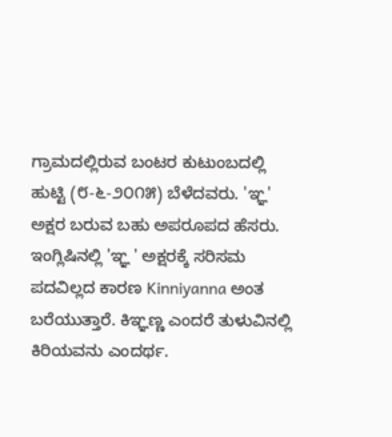ಗ್ರಾಮದಲ್ಲಿರುವ ಬಂಟರ ಕುಟುಂಬದಲ್ಲಿ ಹುಟ್ಟಿ (೮-೬-೨೦೧೫) ಬೆಳೆದವರು. 'ಞ್ಞ' ಅಕ್ಷರ ಬರುವ ಬಹು ಅಪರೂಪದ ಹೆಸರು. ಇಂಗ್ಲಿಷಿನಲ್ಲಿ 'ಞ್ಞ ' ಅಕ್ಷರಕ್ಕೆ ಸರಿಸಮ ಪದವಿಲ್ಲದ ಕಾರಣ Kinniyanna ಅಂತ ಬರೆಯುತ್ತಾರೆ. ಕಿಞ್ಞಣ್ಣ ಎಂದರೆ ತುಳುವಿನಲ್ಲಿ ಕಿರಿಯವನು ಎಂದರ್ಥ.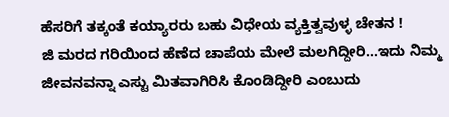ಹೆಸರಿಗೆ ತಕ್ಕಂತೆ ಕಯ್ಯಾರರು ಬಹು ವಿಧೇಯ ವ್ಯಕ್ತಿತ್ವವುಳ್ಳ ಚೇತನ !
ಜಿ ಮರದ ಗರಿಯಿಂದ ಹೆಣೆದ ಚಾಪೆಯ ಮೇಲೆ ಮಲಗಿದ್ದೀರಿ...ಇದು ನಿಮ್ಮ ಜೀವನವನ್ನಾ ಎಸ್ಟು ಮಿತವಾಗಿರಿಸಿ ಕೊಂಡಿದ್ದೀರಿ ಎಂಬುದು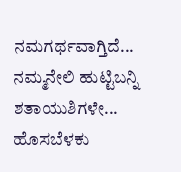ನಮಗರ್ಥವಾಗ್ತಿದೆ...
ನಮ್ಮನೇಲಿ ಹುಟ್ಟಿಬನ್ನಿ ಶತಾಯುಶಿಗಳೇ...
ಹೊಸಬೆಳಕು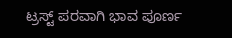ಟ್ರಸ್ಟ್ ಪರವಾಗಿ ಭಾವ ಪೂರ್ಣ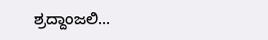ಶ್ರದ್ದಾಂಜಲಿ...